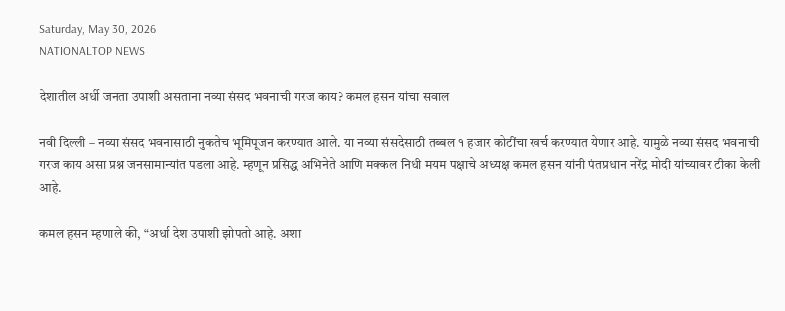Saturday, May 30, 2026
NATIONALTOP NEWS

देशातील अर्धी जनता उपाशी असताना नव्या संसद भवनाची गरज काय? कमल हसन यांचा सवाल

नवी दिल्ली – नव्या संसद भवनासाठी नुकतेच भूमिपूजन करण्यात आले. या नव्या संसदेसाठी तब्बल १ हजार कोटींचा खर्च करण्यात येणार आहे. यामुळे नव्या संसद भवनाची गरज काय असा प्रश्न जनसामान्यांत पडला आहे. म्हणून प्रसिद्ध अभिनेते आणि मक्कल निधी मयम पक्षाचे अध्यक्ष कमल हसन यांनी पंतप्रधान नरेंद्र मोदी यांच्यावर टीका केली आहे.

कमल हसन म्हणाले की, “अर्धा देश उपाशी झोपतो आहे. अशा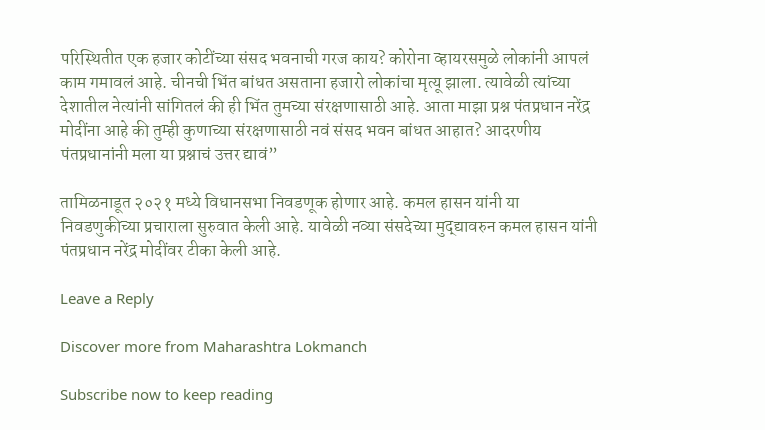परिस्थितीत एक हजार कोटींच्या संसद भवनाची गरज काय? कोरोना व्हायरसमुळे लोकांनी आपलं काम गमावलं आहे. चीनची भिंत बांधत असताना हजारो लोकांचा मृत्यू झाला. त्यावेळी त्यांच्या देशातील नेत्यांनी सांगितलं की ही भिंत तुमच्या संरक्षणासाठी आहे. आता माझा प्रश्न पंतप्रधान नरेंद्र मोदींना आहे की तुम्ही कुणाच्या संरक्षणासाठी नवं संसद भवन बांधत आहात? आदरणीय पंतप्रधानांनी मला या प्रश्नाचं उत्तर द्यावं”

तामिळनाडूत २०२१ मध्ये विधानसभा निवडणूक होणार आहे. कमल हासन यांनी या निवडणुकीच्या प्रचाराला सुरुवात केली आहे. यावेळी नव्या संसदेच्या मुद्द्यावरुन कमल हासन यांनी पंतप्रधान नरेंद्र मोदींवर टीका केली आहे.

Leave a Reply

Discover more from Maharashtra Lokmanch

Subscribe now to keep reading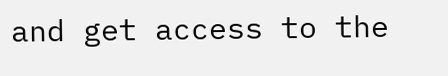and get access to the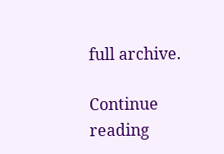full archive.

Continue reading